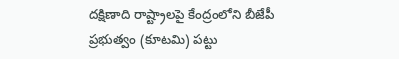దక్షిణాది రాష్ట్రాలపై కేంద్రంలోని బీజేపీ ప్రభుత్వం (కూటమి) పట్టు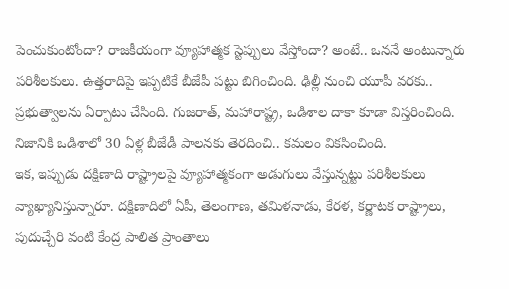పెంచుకుంటోందా? రాజకీయంగా వ్యూహాత్మక స్టెప్పులు వేస్తోందా? అంటే.. ఒననే అంటున్నారు పరిశీలకులు. ఉత్తరాదిపై ఇప్పటికే బీజేపీ పట్టు బిగించింది. ఢిల్లీ నుంచి యూపీ వరకు.. ప్రభుత్వాలను ఏర్పాటు చేసింది. గుజరాత్, మహారాష్ట్ర, ఒడిశాల దాకా కూడా విస్తరించింది. నిజానికి ఒడిశాలో 30 ఏళ్ల బీజేడీ పాలనకు తెరదించి.. కమలం వికసించింది.
ఇక, ఇప్పుడు దక్షిణాది రాష్ట్రాలపై వ్యూహాత్మకంగా అడుగులు వేస్తున్నట్టు పరిశీలకులు వ్యాఖ్యానిస్తున్నారూ. దక్షిణాదిలో ఏపీ, తెలంగాణ, తమిళనాడు, కేరళ, కర్ణాటక రాష్ట్రాలు, పుదుచ్చేరి వంటి కేంద్ర పాలిత ప్రాంతాలు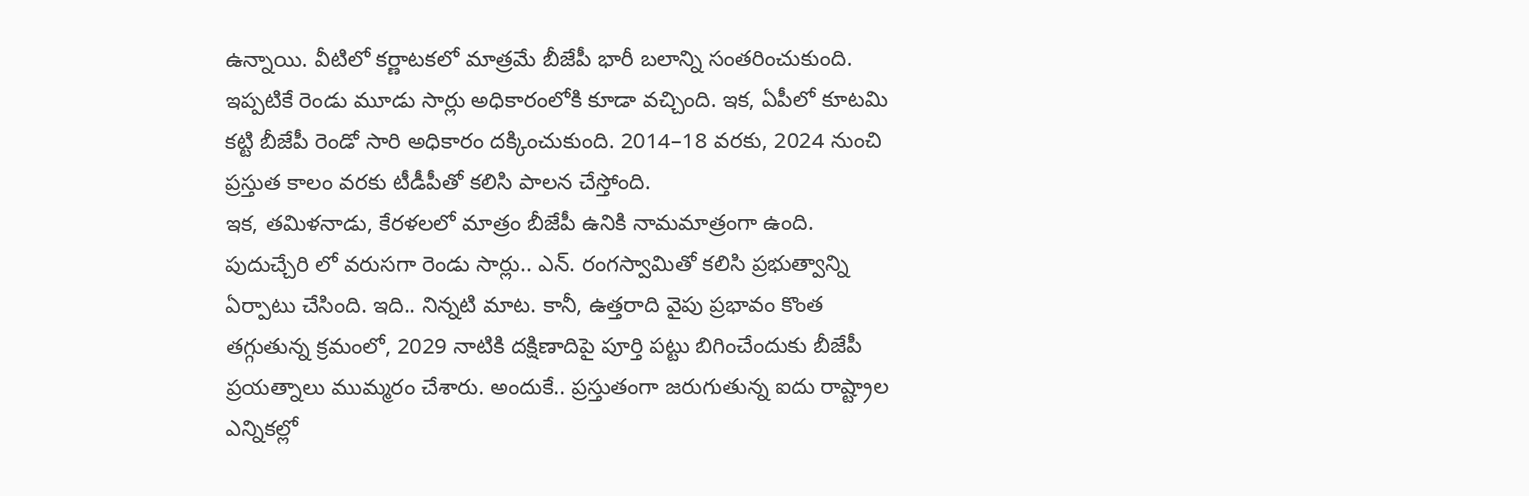ఉన్నాయి. వీటిలో కర్ణాటకలో మాత్రమే బీజేపీ భారీ బలాన్ని సంతరించుకుంది. ఇప్పటికే రెండు మూడు సార్లు అధికారంలోకి కూడా వచ్చింది. ఇక, ఏపీలో కూటమి కట్టి బీజేపీ రెండో సారి అధికారం దక్కించుకుంది. 2014–18 వరకు, 2024 నుంచి ప్రస్తుత కాలం వరకు టీడీపీతో కలిసి పాలన చేస్తోంది.
ఇక, తమిళనాడు, కేరళలలో మాత్రం బీజేపీ ఉనికి నామమాత్రంగా ఉంది. పుదుచ్చేరి లో వరుసగా రెండు సార్లు.. ఎన్. రంగస్వామితో కలిసి ప్రభుత్వాన్ని ఏర్పాటు చేసింది. ఇది.. నిన్నటి మాట. కానీ, ఉత్తరాది వైపు ప్రభావం కొంత తగ్గుతున్న క్రమంలో, 2029 నాటికి దక్షిణాదిపై పూర్తి పట్టు బిగించేందుకు బీజేపీ ప్రయత్నాలు ముమ్మరం చేశారు. అందుకే.. ప్రస్తుతంగా జరుగుతున్న ఐదు రాష్ట్రాల ఎన్నికల్లో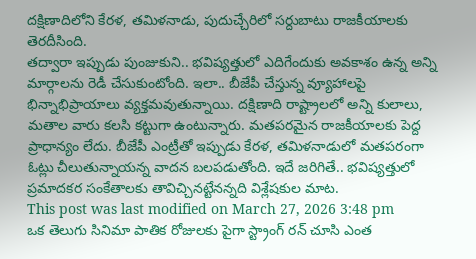దక్షిణాదిలోని కేరళ, తమిళనాడు, పుదుచ్చేరిలో సర్దుబాటు రాజకీయాలకు తెరదీసింది.
తద్వారా ఇప్పుడు పుంజుకుని.. భవిష్యత్తులో ఎదిగేందుకు అవకాశం ఉన్న అన్ని మార్గాలను రెడీ చేసుకుంటోంది. ఇలా.. బీజేపీ చేస్తున్న వ్యూహాలపై భిన్నాభిప్రాయాలు వ్యక్తమవుతున్నాయి. దక్షిణాది రాష్ట్రాలలో అన్ని కులాలు, మతాల వారు కలసి కట్టుగా ఉంటున్నారు. మతపరమైన రాజకీయాలకు పెద్ద ప్రాధాన్యం లేదు. బీజేపీ ఎంట్రీతో ఇప్పుడు కేరళ, తమిళనాడులో మతపరంగా ఓట్లు చీలుతున్నాయన్న వాదన బలపడుతోంది. ఇదే జరిగితే.. భవిష్యత్తులో ప్రమాదకర సంకేతాలకు తావిచ్చినట్టేనన్నది విశ్లేషకుల మాట.
This post was last modified on March 27, 2026 3:48 pm
ఒక తెలుగు సినిమా పాతిక రోజులకు పైగా స్ట్రాంగ్ రన్ చూసి ఎంత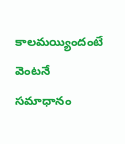కాలమయ్యిందంటే వెంటనే సమాధానం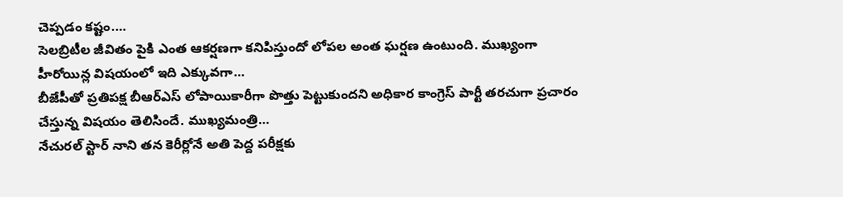చెప్పడం కష్టం.…
సెలబ్రిటీల జీవితం పైకి ఎంత ఆకర్షణగా కనిపిస్తుందో లోపల అంత ఘర్షణ ఉంటుంది. ముఖ్యంగా హీరోయిన్ల విషయంలో ఇది ఎక్కువగా…
బీజేపీతో ప్రతిపక్ష బీఆర్ఎస్ లోపాయికారీగా పొత్తు పెట్టుకుందని అధికార కాంగ్రెస్ పార్టీ తరచుగా ప్రచారం చేస్తున్న విషయం తెలిసిందే. ముఖ్యమంత్రి…
నేచురల్ స్టార్ నాని తన కెరీర్లోనే అతి పెద్ద పరీక్షకు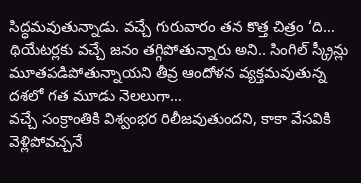సిద్ధమవుతున్నాడు. వచ్చే గురువారం తన కొత్త చిత్రం ‘ది…
థియేటర్లకు వచ్చే జనం తగ్గిపోతున్నారు అని.. సింగిల్ స్క్రీన్లు మూతపడిపోతున్నాయని తీవ్ర ఆందోళన వ్యక్తమవుతున్న దశలో గత మూడు నెలలుగా…
వచ్చే సంక్రాంతికి విశ్వంభర రిలీజవుతుందని, కాకా వేసవికి వెళ్లిపోవచ్చనే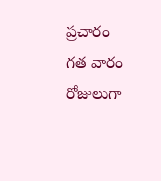ప్రచారం గత వారం రోజులుగా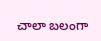చాలా బలంగా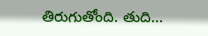తిరుగుతోంది. తుది…